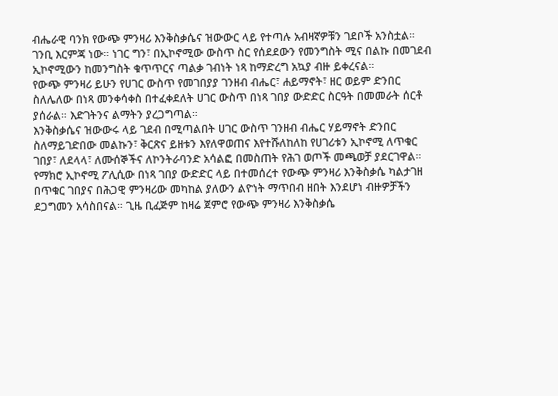ብሔራዊ ባንክ የውጭ ምንዛሪ እንቅስቃሴና ዝውውር ላይ የተጣሉ አብዛኛዎቹን ገደቦች አንስቷል። ገንቢ እርምጃ ነው። ነገር ግን፣ በኢኮኖሚው ውስጥ ስር የሰደደውን የመንግስት ሚና በልኩ በመገደብ ኢኮኖሚውን ከመንግስት ቁጥጥርና ጣልቃ ገብነት ነጻ ከማድረግ አኳያ ብዙ ይቀረናል።
የውጭ ምንዛሪ ይሁን የሀገር ውስጥ የመገበያያ ገንዘብ ብሔር፣ ሐይማኖት፣ ዘር ወይም ድንበር ስለሌለው በነጻ መንቀሳቀስ በተፈቀደለት ሀገር ውስጥ በነጻ ገበያ ውድድር ስርዓት በመመራት ሰርቶ ያሰራል። እድገትንና ልማትን ያረጋግጣል።
እንቅስቃሴና ዝውውሩ ላይ ገደብ በሚጣልበት ሀገር ውስጥ ገንዘብ ብሔር ሃይማኖት ድንበር ስለማይገድበው መልኩን፣ ቅርጽና ይዘቱን እየለዋወጠና እየተሹለከለከ የሀገሪቱን ኢኮኖሚ ለጥቁር ገበያ፣ ለደላላ፣ ለሙሰኞችና ለኮንትራባንድ አሳልፎ በመስጠት የሕገ ወጦች መጫወቻ ያደርገዋል።
የማክሮ ኢኮኖሚ ፖሊሲው በነጻ ገበያ ውድድር ላይ በተመሰረተ የውጭ ምንዛሪ እንቅስቃሴ ካልታገዘ በጥቁር ገበያና በሕጋዊ ምንዛሪው መካከል ያለውን ልዮነት ማጥበብ ዘበት እንደሆነ ብዙዎቻችን ደጋግመን አሳስበናል። ጊዜ ቢፈጅም ከዛሬ ጀምሮ የውጭ ምንዛሪ እንቅስቃሴ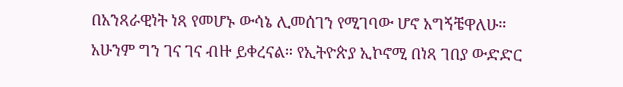በአንጻራዊነት ነጻ የመሆኑ ውሳኔ ሊመሰገን የሚገባው ሆኖ አግኝቼዋለሁ።
አሁንም ግን ገና ገና ብዙ ይቀረናል። የኢትዮጵያ ኢኮኖሚ በነጻ ገበያ ውድድር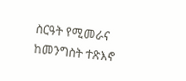ስርዓት የሚመራና ከመንግስት ተጽእኖ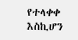የተላቀቀ እስኪሆን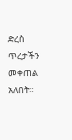ድረስ ጥረታችን መቀጠል አለበት።